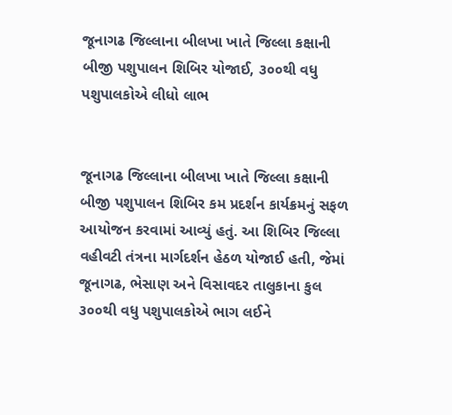જૂનાગઢ જિલ્લાના બીલખા ખાતે જિલ્લા કક્ષાની બીજી પશુપાલન શિબિર યોજાઈ, ૩૦૦થી વધુ પશુપાલકોએ લીધો લાભ


જૂનાગઢ જિલ્લાના બીલખા ખાતે જિલ્લા કક્ષાની બીજી પશુપાલન શિબિર કમ પ્રદર્શન કાર્યક્રમનું સફળ આયોજન કરવામાં આવ્યું હતું. આ શિબિર જિલ્લા વહીવટી તંત્રના માર્ગદર્શન હેઠળ યોજાઈ હતી, જેમાં જૂનાગઢ, ભેસાણ અને વિસાવદર તાલુકાના કુલ ૩૦૦થી વધુ પશુપાલકોએ ભાગ લઈને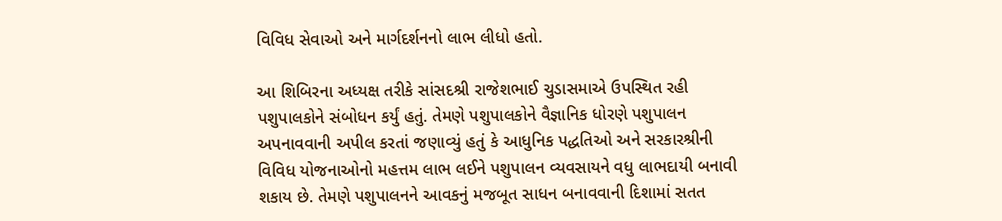વિવિધ સેવાઓ અને માર્ગદર્શનનો લાભ લીધો હતો.

આ શિબિરના અધ્યક્ષ તરીકે સાંસદશ્રી રાજેશભાઈ ચુડાસમાએ ઉપસ્થિત રહી પશુપાલકોને સંબોધન કર્યું હતું. તેમણે પશુપાલકોને વૈજ્ઞાનિક ધોરણે પશુપાલન અપનાવવાની અપીલ કરતાં જણાવ્યું હતું કે આધુનિક પદ્ધતિઓ અને સરકારશ્રીની વિવિધ યોજનાઓનો મહત્તમ લાભ લઈને પશુપાલન વ્યવસાયને વધુ લાભદાયી બનાવી શકાય છે. તેમણે પશુપાલનને આવકનું મજબૂત સાધન બનાવવાની દિશામાં સતત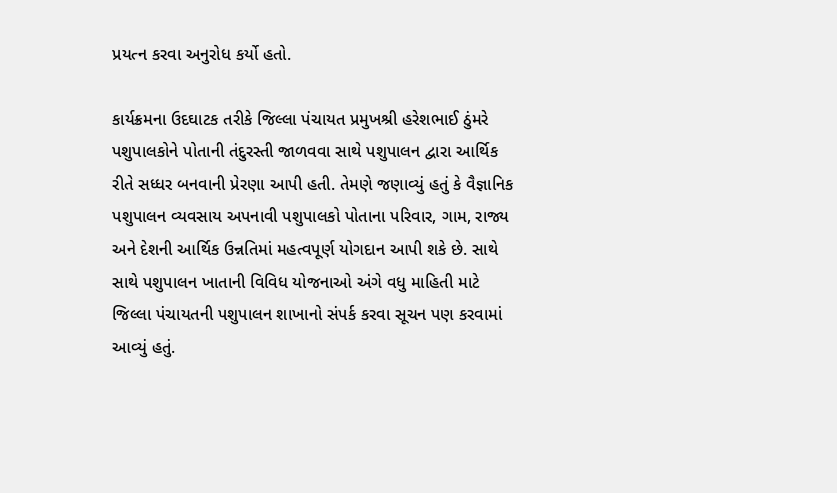પ્રયત્ન કરવા અનુરોધ કર્યો હતો.

કાર્યક્રમના ઉદઘાટક તરીકે જિલ્લા પંચાયત પ્રમુખશ્રી હરેશભાઈ ઠુંમરે પશુપાલકોને પોતાની તંદુરસ્તી જાળવવા સાથે પશુપાલન દ્વારા આર્થિક રીતે સધ્ધર બનવાની પ્રેરણા આપી હતી. તેમણે જણાવ્યું હતું કે વૈજ્ઞાનિક પશુપાલન વ્યવસાય અપનાવી પશુપાલકો પોતાના પરિવાર, ગામ, રાજ્ય અને દેશની આર્થિક ઉન્નતિમાં મહત્વપૂર્ણ યોગદાન આપી શકે છે. સાથે સાથે પશુપાલન ખાતાની વિવિધ યોજનાઓ અંગે વધુ માહિતી માટે જિલ્લા પંચાયતની પશુપાલન શાખાનો સંપર્ક કરવા સૂચન પણ કરવામાં આવ્યું હતું.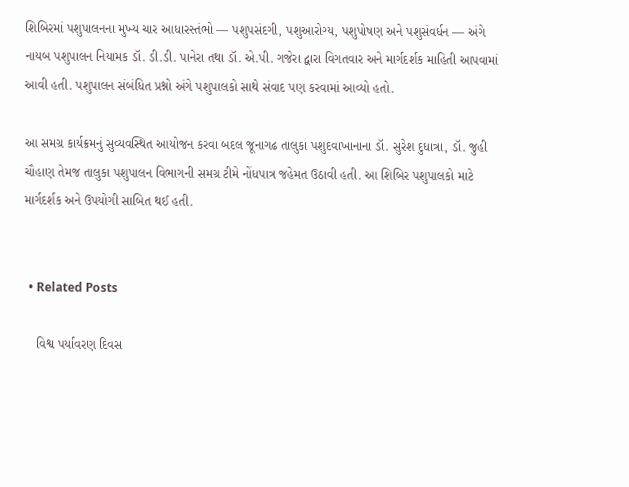શિબિરમાં પશુપાલનના મુખ્ય ચાર આધારસ્તંભો — પશુપસંદગી, પશુઆરોગ્ય, પશુપોષણ અને પશુસંવર્ધન — અંગે નાયબ પશુપાલન નિયામક ડૉ. ડી.ડી. પાનેરા તથા ડૉ. એ.પી. ગજેરા દ્વારા વિગતવાર અને માર્ગદર્શક માહિતી આપવામાં આવી હતી. પશુપાલન સંબંધિત પ્રશ્નો અંગે પશુપાલકો સાથે સંવાદ પણ કરવામાં આવ્યો હતો.

આ સમગ્ર કાર્યક્રમનું સુવ્યવસ્થિત આયોજન કરવા બદલ જૂનાગઢ તાલુકા પશુદવાખાનાના ડૉ. સુરેશ દુધાત્રા, ડૉ. જુહી ચૌહાણ તેમજ તાલુકા પશુપાલન વિભાગની સમગ્ર ટીમે નોંધપાત્ર જહેમત ઉઠાવી હતી. આ શિબિર પશુપાલકો માટે માર્ગદર્શક અને ઉપયોગી સાબિત થઈ હતી.


  • Related Posts

    વિશ્વ પર્યાવરણ દિવસ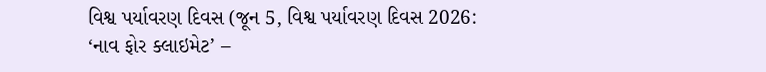વિશ્વ પર્યાવરણ દિવસ (જૂન 5, વિશ્વ પર્યાવરણ દિવસ 2026: ‘નાવ ફોર ક્લાઇમેટ’ –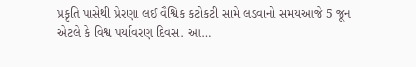પ્રકૃતિ પાસેથી પ્રેરણા લઈ વૈશ્વિક કટોકટી સામે લડવાનો સમયઆજે 5 જૂન એટલે કે વિશ્વ પર્યાવરણ દિવસ. આ…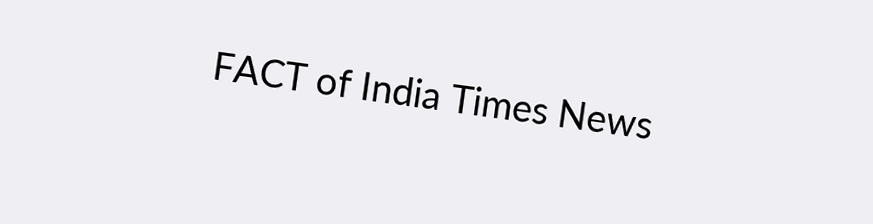FACT of India Times News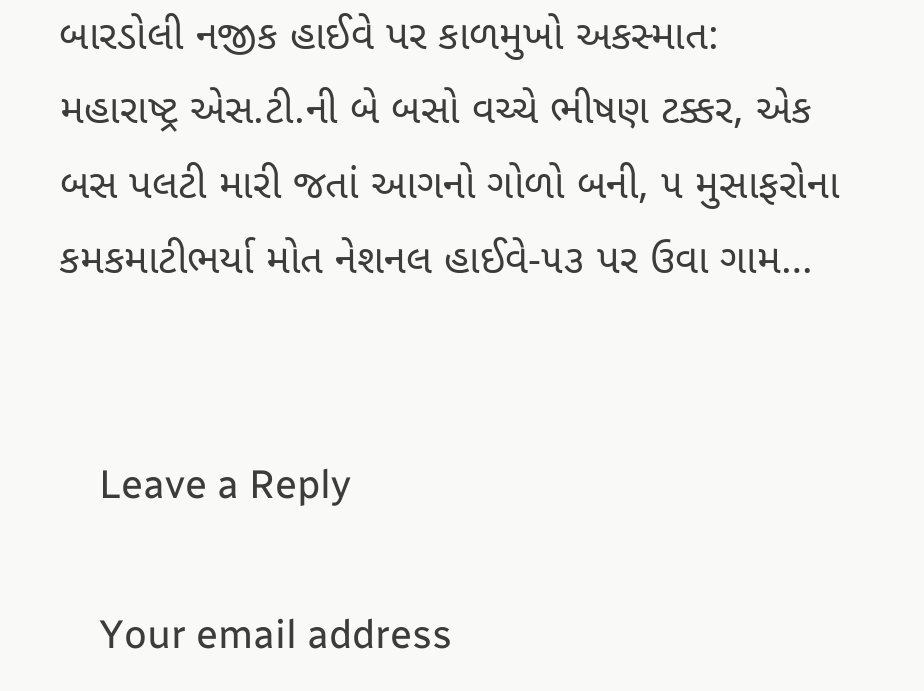બારડોલી નજીક હાઈવે પર કાળમુખો અકસ્માત: મહારાષ્ટ્ર એસ.ટી.ની બે બસો વચ્ચે ભીષણ ટક્કર, એક બસ પલટી મારી જતાં આગનો ગોળો બની, ૫ મુસાફરોના કમકમાટીભર્યા મોત નેશનલ હાઈવે-૫૩ પર ઉવા ગામ…


    Leave a Reply

    Your email address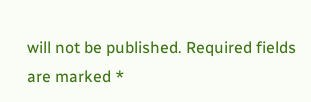will not be published. Required fields are marked *